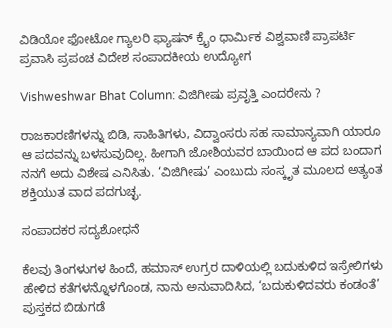ವಿಡಿಯೋ ಫೋಟೋ ಗ್ಯಾಲರಿ ಫ್ಯಾಷನ್ ಕ್ರೈಂ ಧಾರ್ಮಿಕ ವಿಶ್ವವಾಣಿ ಪ್ರಾಪರ್ಟಿ ಪ್ರವಾಸಿ ಪ್ರಪಂಚ ವಿದೇಶ ಸಂಪಾದಕೀಯ ಉದ್ಯೋಗ

Vishweshwar Bhat Column: ವಿಜಿಗೀಷು ಪ್ರವೃತ್ತಿ ಎಂದರೇನು ?

ರಾಜಕಾರಣಿಗಳನ್ನು ಬಿಡಿ, ಸಾಹಿತಿಗಳು, ವಿದ್ವಾಂಸರು ಸಹ ಸಾಮಾನ್ಯವಾಗಿ ಯಾರೂ ಆ ಪದವನ್ನು ಬಳಸುವುದಿಲ್ಲ. ಹೀಗಾಗಿ ಜೋಶಿಯವರ ಬಾಯಿಂದ ಆ ಪದ ಬಂದಾಗ ನನಗೆ ಅದು ವಿಶೇಷ ಎನಿಸಿತು. ‘ವಿಜಿಗೀಷು’ ಎಂಬುದು ಸಂಸ್ಕೃತ ಮೂಲದ ಅತ್ಯಂತ ಶಕ್ತಿಯುತ ವಾದ ಪದಗುಚ್ಛ.

ಸಂಪಾದಕರ ಸದ್ಯಶೋಧನೆ

ಕೆಲವು ತಿಂಗಳುಗಳ ಹಿಂದೆ, ಹಮಾಸ್ ಉಗ್ರರ ದಾಳಿಯಲ್ಲಿ ಬದುಕುಳಿದ ಇಸ್ರೇಲಿಗಳು ಹೇಳಿದ ಕತೆಗಳನ್ನೊಳಗೊಂಡ, ನಾನು ಅನುವಾದಿಸಿದ, ‘ಬದುಕುಳಿದವರು ಕಂಡಂತೆ’ ಪುಸ್ತಕದ ಬಿಡುಗಡೆ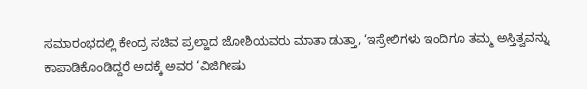ಸಮಾರಂಭದಲ್ಲಿ ಕೇಂದ್ರ ಸಚಿವ ಪ್ರಲ್ಹಾದ ಜೋಶಿಯವರು ಮಾತಾ ಡುತ್ತಾ, ‘ಇಸ್ರೇಲಿಗಳು ಇಂದಿಗೂ ತಮ್ಮ ಅಸ್ತಿತ್ವವನ್ನು ಕಾಪಾಡಿಕೊಂಡಿದ್ದರೆ ಅದಕ್ಕೆ ಅವರ ‘ವಿಜಿಗೀಷು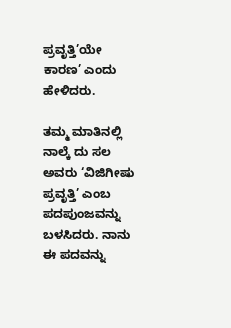ಪ್ರವೃತ್ತಿ’ಯೇ ಕಾರಣ’ ಎಂದು ಹೇಳಿದರು.

ತಮ್ಮ ಮಾತಿನಲ್ಲಿ ನಾಲ್ಕೆ ದು ಸಲ ಅವರು ‘ವಿಜಿಗೀಷು ಪ್ರವೃತ್ತಿ’ ಎಂಬ ಪದಪುಂಜವನ್ನು ಬಳಸಿದರು. ನಾನು ಈ ಪದವನ್ನು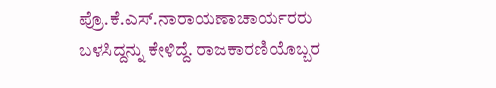ಪ್ರೊ.ಕೆ.ಎಸ್.ನಾರಾಯಣಾಚಾರ್ಯರರು ಬಳಸಿದ್ದನ್ನು ಕೇಳಿದ್ದೆ. ರಾಜಕಾರಣಿಯೊಬ್ಬರ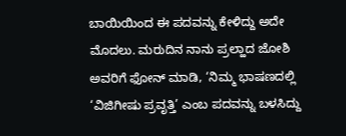ಬಾಯಿಯಿಂದ ಈ ಪದವನ್ನು ಕೇಳಿದ್ದು ಅದೇ ಮೊದಲು. ಮರುದಿನ ನಾನು ಪ್ರಲ್ಹಾದ ಜೋಶಿ ಅವರಿಗೆ ಫೋನ್ ಮಾಡಿ, ‘ನಿಮ್ಮ ಭಾಷಣದಲ್ಲಿ ‘ವಿಜಿಗೀಷು ಪ್ರವೃತ್ತಿ’ ಎಂಬ ಪದವನ್ನು ಬಳಸಿದ್ದು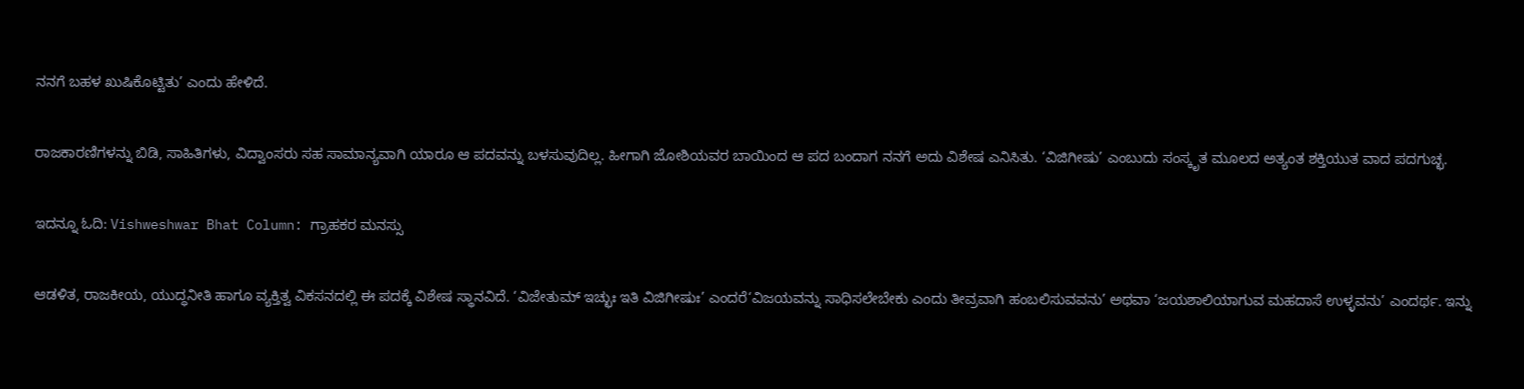ನನಗೆ ಬಹಳ ಖುಷಿಕೊಟ್ಟಿತು’ ಎಂದು ಹೇಳಿದೆ.

ರಾಜಕಾರಣಿಗಳನ್ನು ಬಿಡಿ, ಸಾಹಿತಿಗಳು, ವಿದ್ವಾಂಸರು ಸಹ ಸಾಮಾನ್ಯವಾಗಿ ಯಾರೂ ಆ ಪದವನ್ನು ಬಳಸುವುದಿಲ್ಲ. ಹೀಗಾಗಿ ಜೋಶಿಯವರ ಬಾಯಿಂದ ಆ ಪದ ಬಂದಾಗ ನನಗೆ ಅದು ವಿಶೇಷ ಎನಿಸಿತು. ‘ವಿಜಿಗೀಷು’ ಎಂಬುದು ಸಂಸ್ಕೃತ ಮೂಲದ ಅತ್ಯಂತ ಶಕ್ತಿಯುತ ವಾದ ಪದಗುಚ್ಛ.

ಇದನ್ನೂ ಓದಿ: Vishweshwar Bhat Column: ಗ್ರಾಹಕರ ಮನಸ್ಸು

ಆಡಳಿತ, ರಾಜಕೀಯ, ಯುದ್ಧನೀತಿ ಹಾಗೂ ವ್ಯಕ್ತಿತ್ವ ವಿಕಸನದಲ್ಲಿ ಈ ಪದಕ್ಕೆ ವಿಶೇಷ ಸ್ಥಾನವಿದೆ. ‘ವಿಜೇತುಮ್ ಇಚ್ಛುಃ ಇತಿ ವಿಜಿಗೀಷುಃ’ ಎಂದರೆ‘ವಿಜಯವನ್ನು ಸಾಧಿಸಲೇಬೇಕು ಎಂದು ತೀವ್ರವಾಗಿ ಹಂಬಲಿಸುವವನು’ ಅಥವಾ ‘ಜಯಶಾಲಿಯಾಗುವ ಮಹದಾಸೆ ಉಳ್ಳವನು’ ಎಂದರ್ಥ. ಇನ್ನು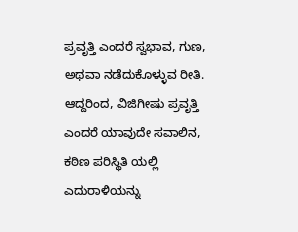ಪ್ರವೃತ್ತಿ ಎಂದರೆ ಸ್ವಭಾವ, ಗುಣ, ಅಥವಾ ನಡೆದುಕೊಳ್ಳುವ ರೀತಿ. ಆದ್ದರಿಂದ, ವಿಜಿಗೀಷು ಪ್ರವೃತ್ತಿ ಎಂದರೆ ಯಾವುದೇ ಸವಾಲಿನ, ಕಠಿಣ ಪರಿಸ್ಥಿತಿ ಯಲ್ಲಿ ಎದುರಾಳಿಯನ್ನು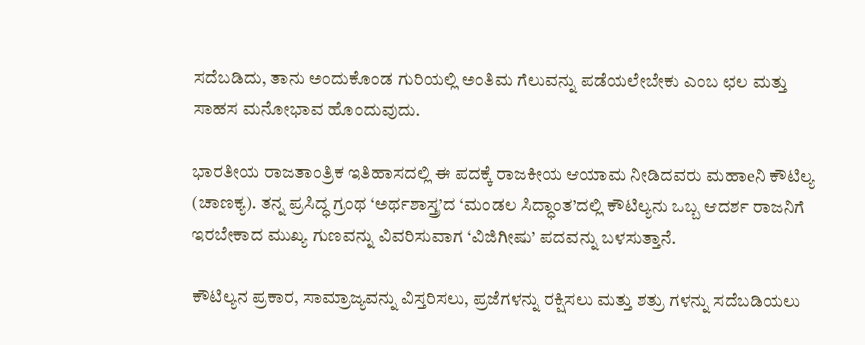ಸದೆಬಡಿದು, ತಾನು ಅಂದುಕೊಂಡ ಗುರಿಯಲ್ಲಿ ಅಂತಿಮ ಗೆಲುವನ್ನು ಪಡೆಯಲೇಬೇಕು ಎಂಬ ಛಲ ಮತ್ತು ಸಾಹಸ ಮನೋಭಾವ ಹೊಂದುವುದು.

ಭಾರತೀಯ ರಾಜತಾಂತ್ರಿಕ ಇತಿಹಾಸದಲ್ಲಿ ಈ ಪದಕ್ಕೆ ರಾಜಕೀಯ ಆಯಾಮ ನೀಡಿದವರು ಮಹಾeನಿ ಕೌಟಿಲ್ಯ (ಚಾಣಕ್ಯ). ತನ್ನ ಪ್ರಸಿದ್ಧ ಗ್ರಂಥ ‘ಅರ್ಥಶಾಸ್ತ್ರ’ದ ‘ಮಂಡಲ ಸಿದ್ಧಾಂತ’ದಲ್ಲಿ ಕೌಟಿಲ್ಯನು ಒಬ್ಬ ಆದರ್ಶ ರಾಜನಿಗೆ ಇರಬೇಕಾದ ಮುಖ್ಯ ಗುಣವನ್ನು ವಿವರಿಸುವಾಗ ‘ವಿಜಿಗೀಷು’ ಪದವನ್ನು ಬಳಸುತ್ತಾನೆ.

ಕೌಟಿಲ್ಯನ ಪ್ರಕಾರ, ಸಾಮ್ರಾಜ್ಯವನ್ನು ವಿಸ್ತರಿಸಲು, ಪ್ರಜೆಗಳನ್ನು ರಕ್ಷಿಸಲು ಮತ್ತು ಶತ್ರು ಗಳನ್ನು ಸದೆಬಡಿಯಲು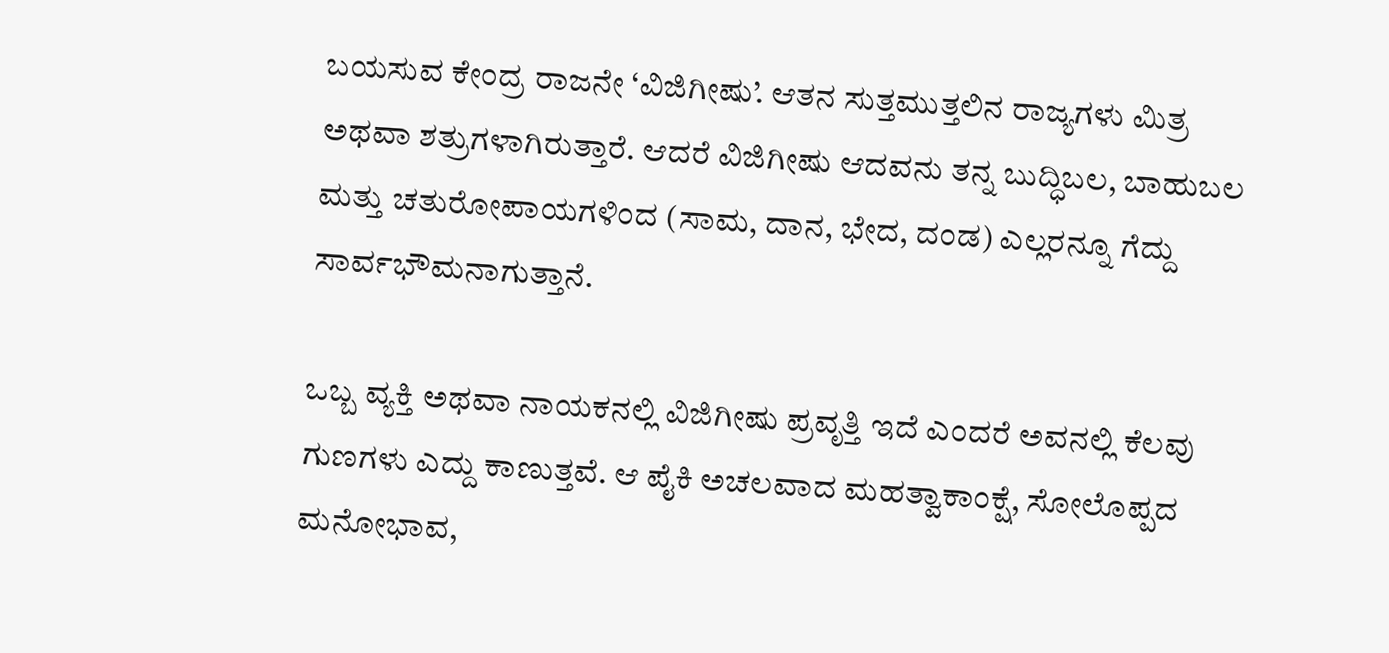ಬಯಸುವ ಕೇಂದ್ರ ರಾಜನೇ ‘ವಿಜಿಗೀಷು’. ಆತನ ಸುತ್ತಮುತ್ತಲಿನ ರಾಜ್ಯಗಳು ಮಿತ್ರ ಅಥವಾ ಶತ್ರುಗಳಾಗಿರುತ್ತಾರೆ. ಆದರೆ ವಿಜಿಗೀಷು ಆದವನು ತನ್ನ ಬುದ್ಧಿಬಲ, ಬಾಹುಬಲ ಮತ್ತು ಚತುರೋಪಾಯಗಳಿಂದ (ಸಾಮ, ದಾನ, ಭೇದ, ದಂಡ) ಎಲ್ಲರನ್ನೂ ಗೆದ್ದು ಸಾರ್ವಭೌಮನಾಗುತ್ತಾನೆ.

ಒಬ್ಬ ವ್ಯಕ್ತಿ ಅಥವಾ ನಾಯಕನಲ್ಲಿ ವಿಜಿಗೀಷು ಪ್ರವೃತ್ತಿ ಇದೆ ಎಂದರೆ ಅವನಲ್ಲಿ ಕೆಲವು ಗುಣಗಳು ಎದ್ದು ಕಾಣುತ್ತವೆ. ಆ ಪೈಕಿ ಅಚಲವಾದ ಮಹತ್ವಾಕಾಂಕ್ಷೆ, ಸೋಲೊಪ್ಪದ ಮನೋಭಾವ,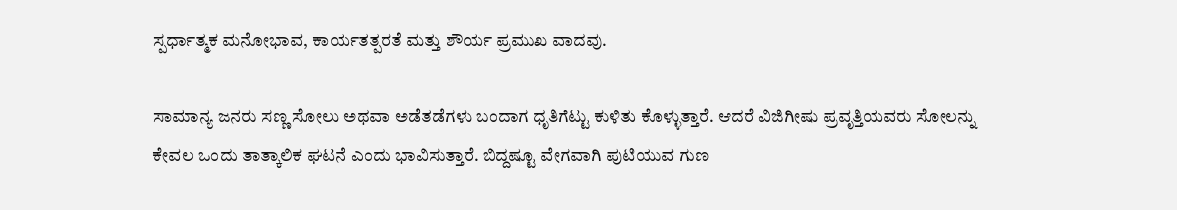ಸ್ಪರ್ಧಾತ್ಮಕ ಮನೋಭಾವ, ಕಾರ್ಯತತ್ಪರತೆ ಮತ್ತು ಶೌರ್ಯ ಪ್ರಮುಖ ವಾದವು.

ಸಾಮಾನ್ಯ ಜನರು ಸಣ್ಣ ಸೋಲು ಅಥವಾ ಅಡೆತಡೆಗಳು ಬಂದಾಗ ಧೃತಿಗೆಟ್ಟು ಕುಳಿತು ಕೊಳ್ಳುತ್ತಾರೆ. ಆದರೆ ವಿಜಿಗೀಷು ಪ್ರವೃತ್ತಿಯವರು ಸೋಲನ್ನು ಕೇವಲ ಒಂದು ತಾತ್ಕಾಲಿಕ ಘಟನೆ ಎಂದು ಭಾವಿಸುತ್ತಾರೆ. ಬಿದ್ದಷ್ಟೂ ವೇಗವಾಗಿ ಪುಟಿಯುವ ಗುಣ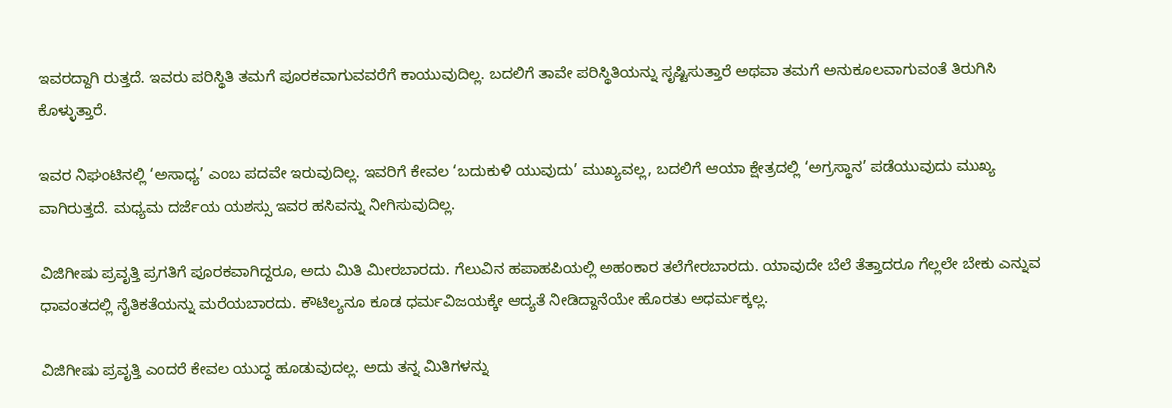ಇವರದ್ದಾಗಿ ರುತ್ತದೆ. ಇವರು ಪರಿಸ್ಥಿತಿ ತಮಗೆ ಪೂರಕವಾಗುವವರೆಗೆ ಕಾಯುವುದಿಲ್ಲ. ಬದಲಿಗೆ ತಾವೇ ಪರಿಸ್ಥಿತಿಯನ್ನು ಸೃಷ್ಟಿಸುತ್ತಾರೆ ಅಥವಾ ತಮಗೆ ಅನುಕೂಲವಾಗುವಂತೆ ತಿರುಗಿಸಿ ಕೊಳ್ಳುತ್ತಾರೆ.

ಇವರ ನಿಘಂಟಿನಲ್ಲಿ ‘ಅಸಾಧ್ಯ’ ಎಂಬ ಪದವೇ ಇರುವುದಿಲ್ಲ. ಇವರಿಗೆ ಕೇವಲ ‘ಬದುಕುಳಿ ಯುವುದು’ ಮುಖ್ಯವಲ್ಲ, ಬದಲಿಗೆ ಆಯಾ ಕ್ಷೇತ್ರದಲ್ಲಿ ‘ಅಗ್ರಸ್ಥಾನ’ ಪಡೆಯುವುದು ಮುಖ್ಯ ವಾಗಿರುತ್ತದೆ. ಮಧ್ಯಮ ದರ್ಜೆಯ ಯಶಸ್ಸು ಇವರ ಹಸಿವನ್ನು ನೀಗಿಸುವುದಿಲ್ಲ.

ವಿಜಿಗೀಷು ಪ್ರವೃತ್ತಿ ಪ್ರಗತಿಗೆ ಪೂರಕವಾಗಿದ್ದರೂ, ಅದು ಮಿತಿ ಮೀರಬಾರದು. ಗೆಲುವಿನ ಹಪಾಹಪಿಯಲ್ಲಿ ಅಹಂಕಾರ ತಲೆಗೇರಬಾರದು. ಯಾವುದೇ ಬೆಲೆ ತೆತ್ತಾದರೂ ಗೆಲ್ಲಲೇ ಬೇಕು ಎನ್ನುವ ಧಾವಂತದಲ್ಲಿ ನೈತಿಕತೆಯನ್ನು ಮರೆಯಬಾರದು. ಕೌಟಿಲ್ಯನೂ ಕೂಡ ಧರ್ಮವಿಜಯಕ್ಕೇ ಆದ್ಯತೆ ನೀಡಿದ್ದಾನೆಯೇ ಹೊರತು ಅಧರ್ಮಕ್ಕಲ್ಲ.

ವಿಜಿಗೀಷು ಪ್ರವೃತ್ತಿ ಎಂದರೆ ಕೇವಲ ಯುದ್ಧ ಹೂಡುವುದಲ್ಲ. ಅದು ತನ್ನ ಮಿತಿಗಳನ್ನು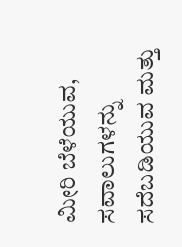ಮೀರಿ ಬೆಳೆಯುವ, ಸವಾಲುಗಳನ್ನು ಸದೆಬಡಿಯುವ ಮತ್ತು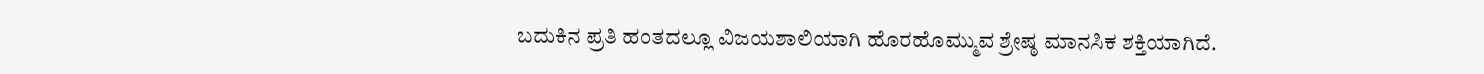ಬದುಕಿನ ಪ್ರತಿ ಹಂತದಲ್ಲೂ ವಿಜಯಶಾಲಿಯಾಗಿ ಹೊರಹೊಮ್ಮುವ ಶ್ರೇಷ್ಠ ಮಾನಸಿಕ ಶಕ್ತಿಯಾಗಿದೆ.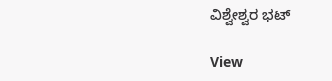ವಿಶ್ವೇಶ್ವರ ಭಟ್‌

View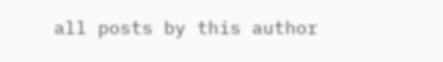all posts by this author